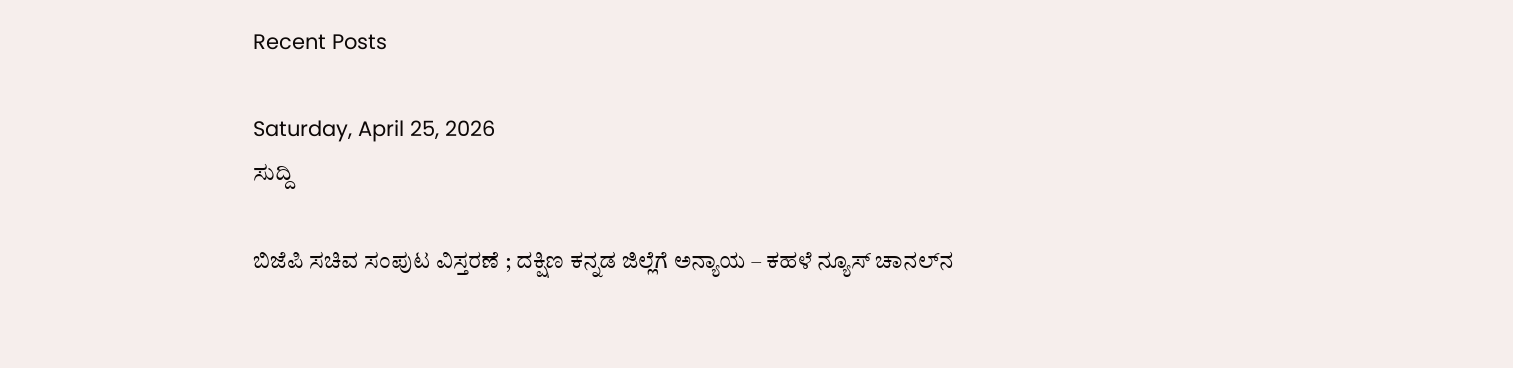Recent Posts

Saturday, April 25, 2026
ಸುದ್ದಿ

ಬಿಜೆಪಿ ಸಚಿವ ಸಂಪುಟ ವಿಸ್ತರಣೆ ; ದಕ್ಷಿಣ ಕನ್ನಡ ಜಿಲ್ಲೆಗೆ ಅನ್ಯಾಯ – ಕಹಳೆ ನ್ಯೂಸ್ ಚಾನಲ್‌ನ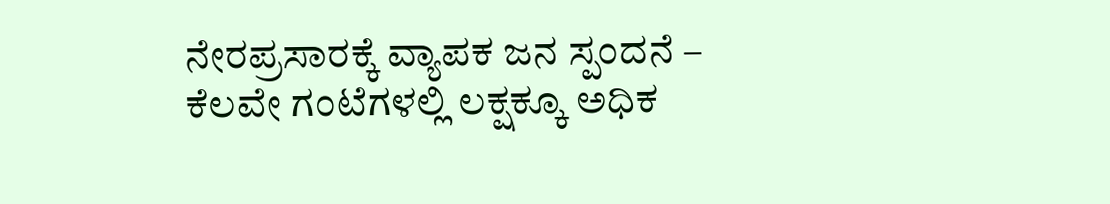ನೇರಪ್ರಸಾರಕ್ಕೆ ವ್ಯಾಪಕ ಜನ ಸ್ಪಂದನೆ – ಕೆಲವೇ ಗಂಟೆಗಳಲ್ಲಿ ಲಕ್ಷಕ್ಕೂ ಅಧಿಕ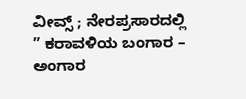ವೀವ್ಸ್ ; ನೇರಪ್ರಸಾರದಲ್ಲಿ ” ಕರಾವಳಿಯ ಬಂಗಾರ – ಅಂಗಾರ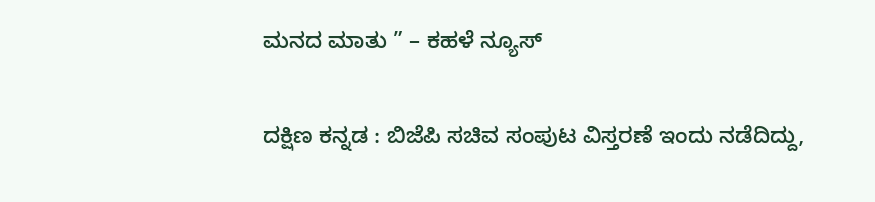ಮನದ ಮಾತು ” – ಕಹಳೆ ನ್ಯೂಸ್

ದಕ್ಷಿಣ ಕನ್ನಡ : ಬಿಜೆಪಿ ಸಚಿವ ಸಂಪುಟ ವಿಸ್ತರಣೆ ಇಂದು ನಡೆದಿದ್ದು,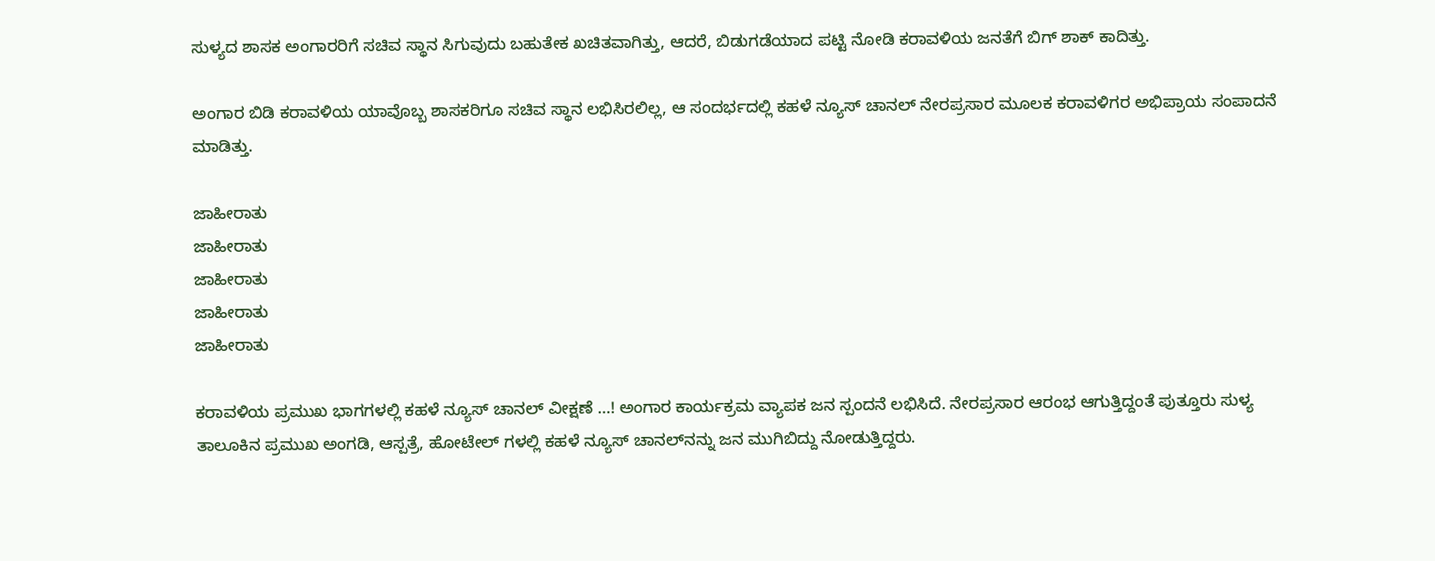ಸುಳ್ಯದ ಶಾಸಕ ಅಂಗಾರರಿಗೆ ಸಚಿವ ಸ್ಥಾನ ಸಿಗುವುದು ಬಹುತೇಕ ಖಚಿತವಾಗಿತ್ತು, ಆದರೆ, ಬಿಡುಗಡೆಯಾದ ಪಟ್ಟಿ ನೋಡಿ ಕರಾವಳಿಯ ಜನತೆಗೆ ಬಿಗ್ ಶಾಕ್ ಕಾದಿತ್ತು.

ಅಂಗಾರ ಬಿಡಿ ಕರಾವಳಿಯ ಯಾವೊಬ್ಬ ಶಾಸಕರಿಗೂ ಸಚಿವ ಸ್ಥಾನ ಲಭಿಸಿರಲಿಲ್ಲ, ಆ ಸಂದರ್ಭದಲ್ಲಿ ಕಹಳೆ ನ್ಯೂಸ್ ಚಾನಲ್ ನೇರಪ್ರಸಾರ ಮೂಲಕ ಕರಾವಳಿಗರ ಅಭಿಪ್ರಾಯ ಸಂಪಾದನೆ ಮಾಡಿತ್ತು.

ಜಾಹೀರಾತು
ಜಾಹೀರಾತು
ಜಾಹೀರಾತು
ಜಾಹೀರಾತು
ಜಾಹೀರಾತು

ಕರಾವಳಿಯ ಪ್ರಮುಖ ಭಾಗಗಳಲ್ಲಿ ಕಹಳೆ ನ್ಯೂಸ್ ಚಾನಲ್ ವೀಕ್ಷಣೆ …! ಅಂಗಾರ ಕಾರ್ಯಕ್ರಮ ವ್ಯಾಪಕ ಜ‌ನ ಸ್ಪಂದನೆ ಲಭಿಸಿದೆ. ನೇರಪ್ರಸಾರ ಆರಂಭ ಆಗುತ್ತಿದ್ದಂತೆ ಪುತ್ತೂರು ಸುಳ್ಯ ತಾಲೂಕಿನ ಪ್ರಮುಖ‌ ಅಂಗಡಿ, ಆಸ್ಪತ್ರೆ, ಹೋಟೇಲ್ ಗಳಲ್ಲಿ ಕಹಳೆ ನ್ಯೂಸ್ ಚಾನಲ್‌ನನ್ನು ಜನ ಮುಗಿಬಿದ್ದು ನೋಡುತ್ತಿದ್ದರು.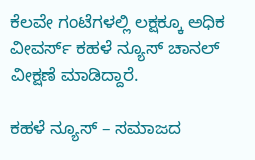ಕೆಲವೇ ಗಂಟೆಗಳಲ್ಲಿ ಲಕ್ಷಕ್ಕೂ ಅಧಿಕ ವೀವರ್ಸ್ ಕಹಳೆ ನ್ಯೂಸ್ ಚಾನಲ್ ವೀಕ್ಷಣೆ ಮಾಡಿದ್ದಾರೆ.

ಕಹಳೆ ನ್ಯೂಸ್ – ಸಮಾಜದ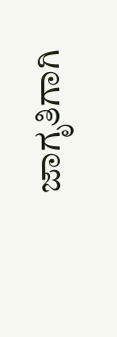ಜಾಗೃತಿಗಾಗಿ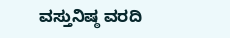ವಸ್ತುನಿಷ್ಠ ವರದಿ